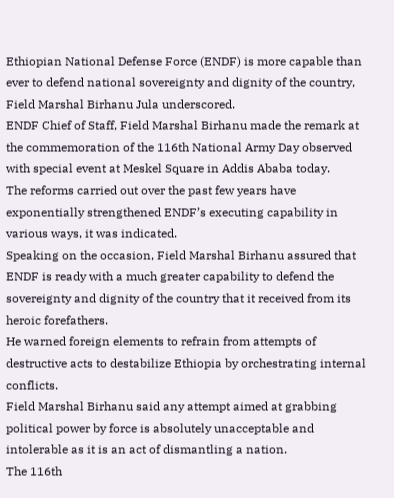Ethiopian National Defense Force (ENDF) is more capable than ever to defend national sovereignty and dignity of the country, Field Marshal Birhanu Jula underscored.
ENDF Chief of Staff, Field Marshal Birhanu made the remark at the commemoration of the 116th National Army Day observed with special event at Meskel Square in Addis Ababa today.
The reforms carried out over the past few years have exponentially strengthened ENDF’s executing capability in various ways, it was indicated.
Speaking on the occasion, Field Marshal Birhanu assured that ENDF is ready with a much greater capability to defend the sovereignty and dignity of the country that it received from its heroic forefathers.
He warned foreign elements to refrain from attempts of destructive acts to destabilize Ethiopia by orchestrating internal conflicts.
Field Marshal Birhanu said any attempt aimed at grabbing political power by force is absolutely unacceptable and intolerable as it is an act of dismantling a nation.
The 116th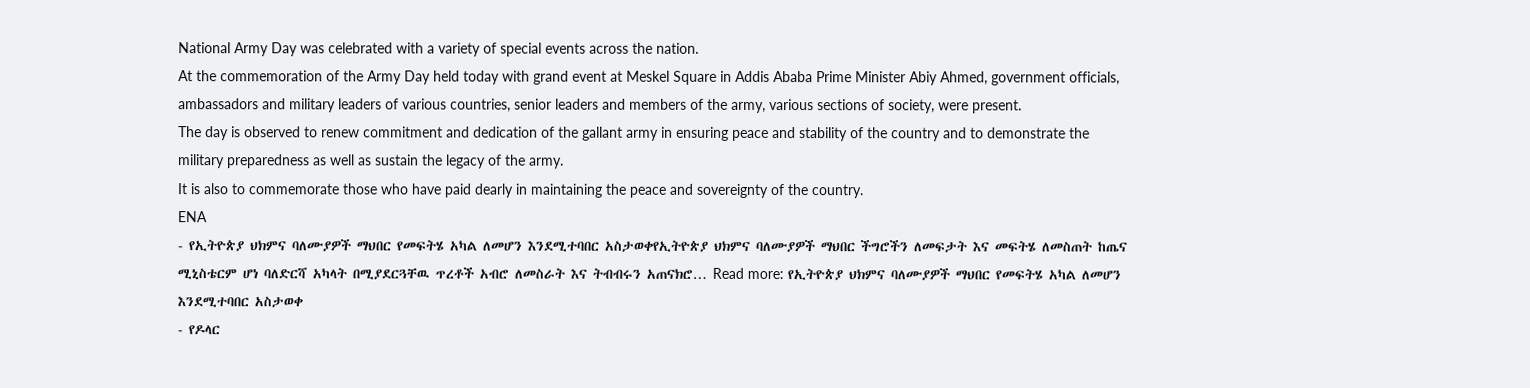National Army Day was celebrated with a variety of special events across the nation.
At the commemoration of the Army Day held today with grand event at Meskel Square in Addis Ababa Prime Minister Abiy Ahmed, government officials, ambassadors and military leaders of various countries, senior leaders and members of the army, various sections of society, were present.
The day is observed to renew commitment and dedication of the gallant army in ensuring peace and stability of the country and to demonstrate the military preparedness as well as sustain the legacy of the army.
It is also to commemorate those who have paid dearly in maintaining the peace and sovereignty of the country.
ENA
- የኢትዮጵያ ህክምና ባለሙያዎች ማህበር የመፍትሄ አካል ለመሆን እንደሚተባበር አስታወቀየኢትዮጵያ ህክምና ባለሙያዎች ማህበር ችግሮችን ለመፍታት እና መፍትሄ ለመስጠት ከጤና ሚኒስቴርም ሆነ ባለድርሻ አካላት በሚያደርጓቸዉ ጥረቶች አብሮ ለመስራት እና ትብብሩን አጠናክሮ… Read more: የኢትዮጵያ ህክምና ባለሙያዎች ማህበር የመፍትሄ አካል ለመሆን እንደሚተባበር አስታወቀ
- የዶላር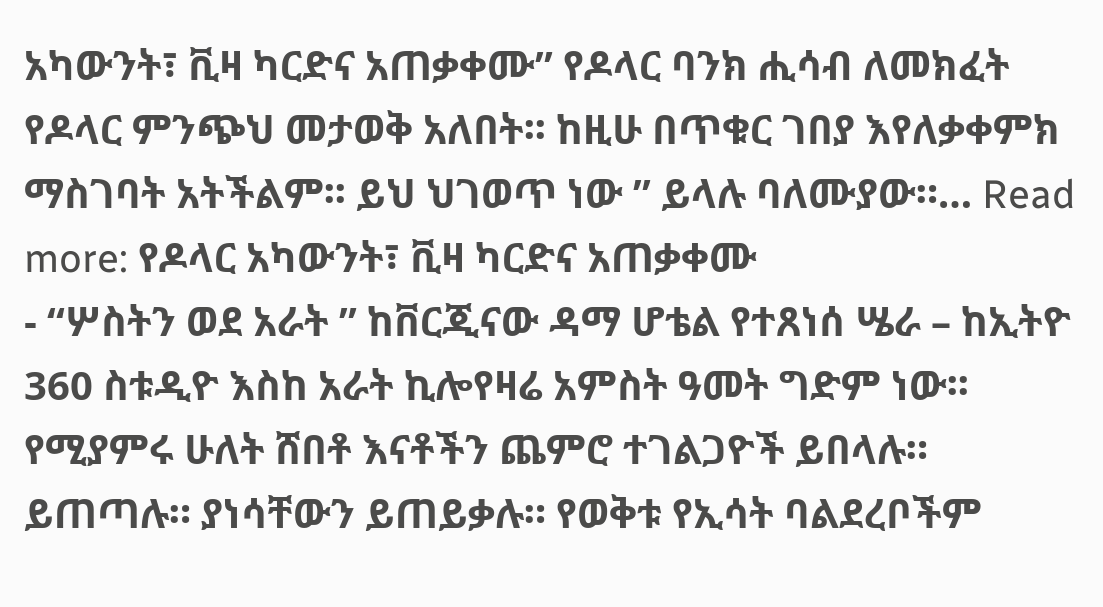አካውንት፣ ቪዛ ካርድና አጠቃቀሙ” የዶላር ባንክ ሒሳብ ለመክፈት የዶላር ምንጭህ መታወቅ አለበት፡፡ ከዚሁ በጥቁር ገበያ እየለቃቀምክ ማስገባት አትችልም፡፡ ይህ ህገወጥ ነው ” ይላሉ ባለሙያው።… Read more: የዶላር አካውንት፣ ቪዛ ካርድና አጠቃቀሙ
- “ሦስትን ወደ አራት ” ከቨርጂናው ዳማ ሆቴል የተጸነሰ ሤራ – ከኢትዮ 360 ስቱዲዮ እስከ አራት ኪሎየዛሬ አምስት ዓመት ግድም ነው፡፡ የሚያምሩ ሁለት ሸበቶ እናቶችን ጨምሮ ተገልጋዮች ይበላሉ። ይጠጣሉ። ያነሳቸውን ይጠይቃሉ። የወቅቱ የኢሳት ባልደረቦችም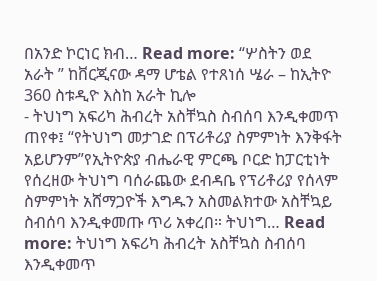በአንድ ኮርነር ክብ… Read more: “ሦስትን ወደ አራት ” ከቨርጂናው ዳማ ሆቴል የተጸነሰ ሤራ – ከኢትዮ 360 ስቱዲዮ እስከ አራት ኪሎ
- ትህነግ አፍሪካ ሕብረት አስቸኳስ ስብሰባ እንዲቀመጥ ጠየቀ፤ “የትህነግ መታገድ በፕሪቶሪያ ስምምነት እንቅፋት አይሆንም”የኢትዮጵያ ብሔራዊ ምርጫ ቦርድ ከፓርቲነት የሰረዘው ትህነግ ባሰራጨው ደብዳቤ የፕሪቶሪያ የሰላም ስምምነት አሸማጋዮች እግዱን አስመልክተው አስቸኳይ ስብሰባ እንዲቀመጡ ጥሪ አቀረበ። ትህነግ… Read more: ትህነግ አፍሪካ ሕብረት አስቸኳስ ስብሰባ እንዲቀመጥ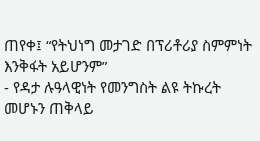ጠየቀ፤ “የትህነግ መታገድ በፕሪቶሪያ ስምምነት እንቅፋት አይሆንም”
- የዳታ ሉዓላዊነት የመንግስት ልዩ ትኩረት መሆኑን ጠቅላይ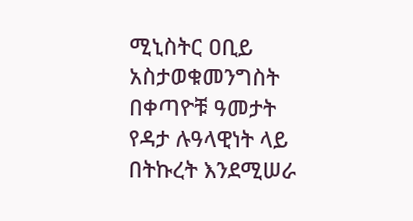ሚኒስትር ዐቢይ አስታወቁመንግስት በቀጣዮቹ ዓመታት የዳታ ሉዓላዊነት ላይ በትኩረት እንደሚሠራ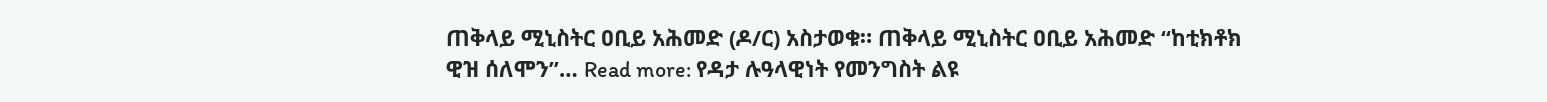ጠቅላይ ሚኒስትር ዐቢይ አሕመድ (ዶ/ር) አስታወቁ። ጠቅላይ ሚኒስትር ዐቢይ አሕመድ “ከቲክቶክ ዊዝ ሰለሞን”… Read more: የዳታ ሉዓላዊነት የመንግስት ልዩ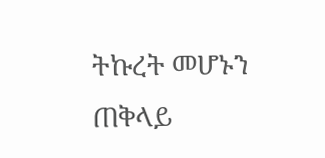ትኩረት መሆኑን ጠቅላይ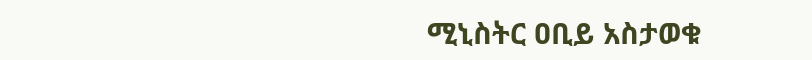ሚኒስትር ዐቢይ አስታወቁ